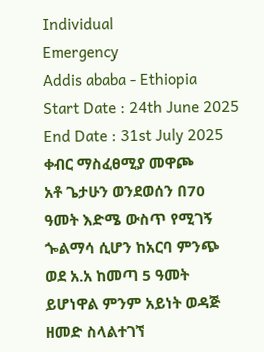Individual
Emergency
Addis ababa - Ethiopia
Start Date : 24th June 2025
End Date : 31st July 2025
ቀብር ማስፈፀሚያ መዋጮ
አቶ ጌታሁን ወንደወሰን በ70 ዓመት እድሜ ውስጥ የሚገኝ ጐልማሳ ሲሆን ከአርባ ምንጭ ወደ አ.አ ከመጣ 5 ዓመት ይሆነዋል ምንም አይነት ወዳጅ ዘመድ ስላልተገኘ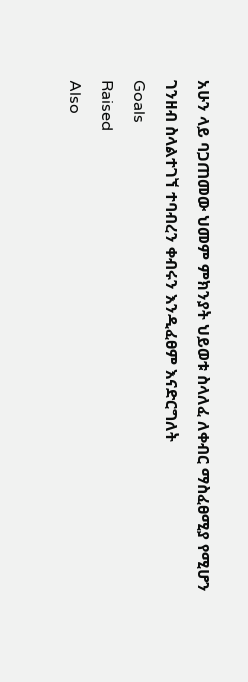አሁን ላይ ባጋጠመው ህመም ምክንያት ህይወቱ ስላለፈ ለቀብር ማስፈፀሚያ የሚሆን ገንዘብ ስላልተገኘ ተባብረን ቀብሩን እንዲፈፀም እናድርግለት
Goals
Raised
Also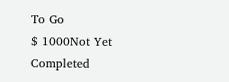To Go
$ 1000Not Yet Completed